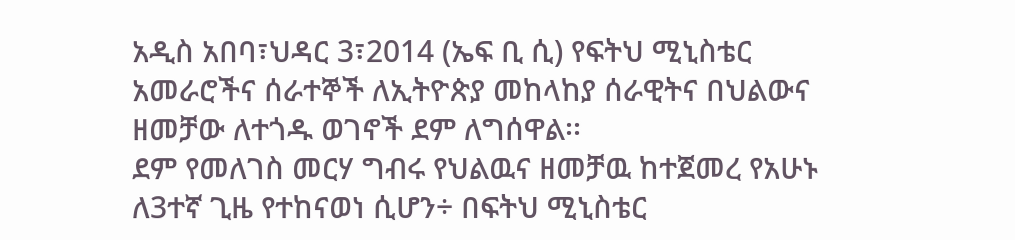አዲስ አበባ፣ህዳር 3፣2014 (ኤፍ ቢ ሲ) የፍትህ ሚኒስቴር አመራሮችና ሰራተኞች ለኢትዮጵያ መከላከያ ሰራዊትና በህልውና ዘመቻው ለተጎዱ ወገኖች ደም ለግሰዋል፡፡
ደም የመለገስ መርሃ ግብሩ የህልዉና ዘመቻዉ ከተጀመረ የአሁኑ ለ3ተኛ ጊዜ የተከናወነ ሲሆን÷ በፍትህ ሚኒስቴር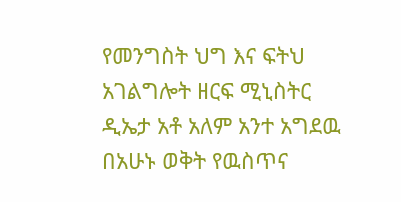የመንግስት ህግ እና ፍትህ አገልግሎት ዘርፍ ሚኒስትር ዲኤታ አቶ አለም አንተ አግደዉ በአሁኑ ወቅት የዉስጥና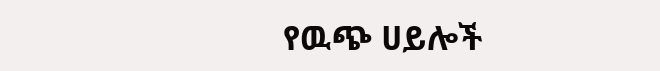የዉጭ ሀይሎች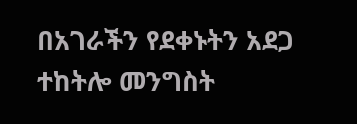በአገራችን የደቀኑትን አደጋ ተከትሎ መንግስት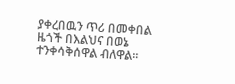ያቀረበዉን ጥሪ በመቀበል ዜጎች በእልህና በወኔ ተንቀሳቅሰዋል ብለዋል፡፡